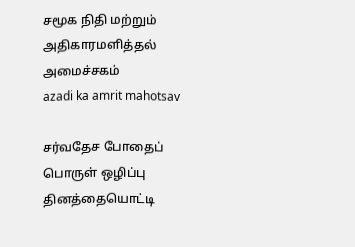சமூக நிதி மற்றும் அதிகாரமளித்தல் அமைச்சகம்
azadi ka amrit mahotsav

சர்வதேச போதைப் பொருள் ஒழிப்பு தினத்தையொட்டி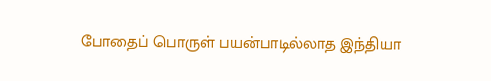போதைப் பொருள் பயன்பாடில்லாத இந்தியா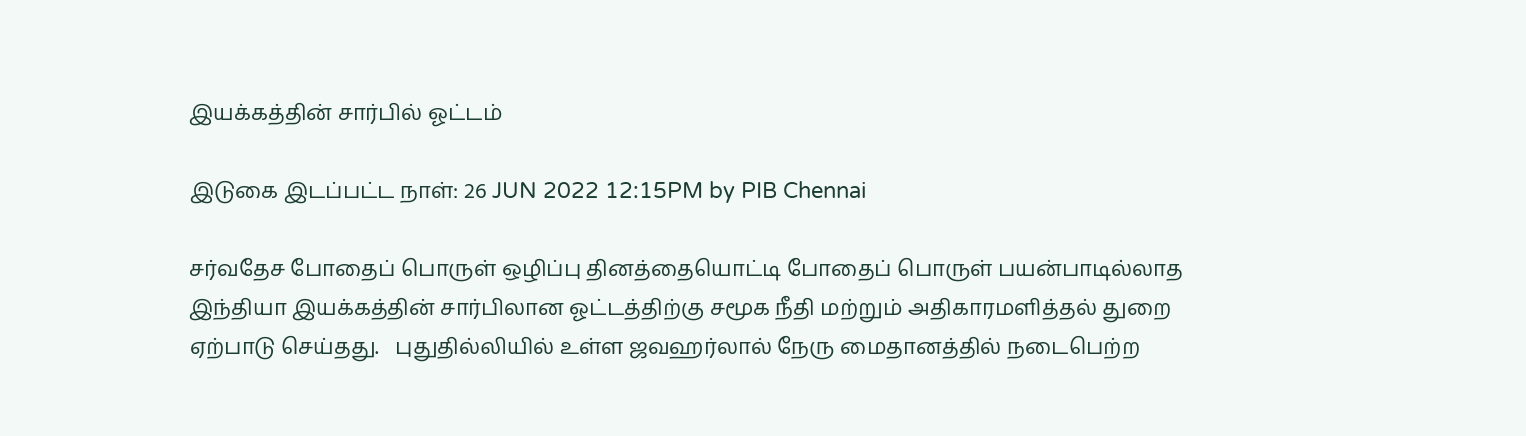இயக்கத்தின் சார்பில் ஓட்டம்

இடுகை இடப்பட்ட நாள்: 26 JUN 2022 12:15PM by PIB Chennai

சர்வதேச போதைப் பொருள் ஒழிப்பு தினத்தையொட்டி போதைப் பொருள் பயன்பாடில்லாத இந்தியா இயக்கத்தின் சார்பிலான ஓட்டத்திற்கு சமூக நீதி மற்றும் அதிகாரமளித்தல் துறை ஏற்பாடு செய்தது.   புதுதில்லியில் உள்ள ஜவஹர்லால் நேரு மைதானத்தில் நடைபெற்ற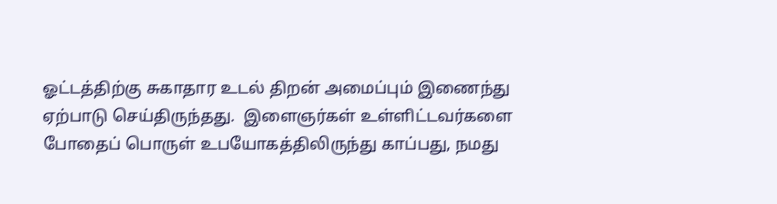ஓட்டத்திற்கு சுகாதார உடல் திறன் அமைப்பும் இணைந்து ஏற்பாடு செய்திருந்தது.  இளைஞர்கள் உள்ளிட்டவர்களை போதைப் பொருள் உபயோகத்திலிருந்து காப்பது, நமது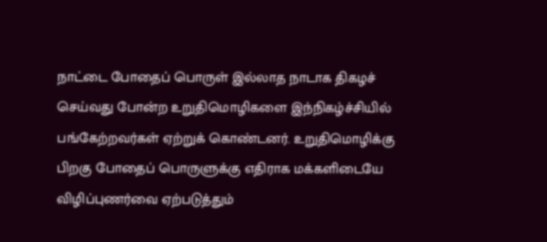நாட்டை போதைப் பொருள் இல்லாத நாடாக திகழச் செய்வது போன்ற உறுதிமொழிகளை இந்நிகழ்ச்சியில் பங்கேற்றவர்கள் ஏற்றுக் கொண்டனர். உறுதிமொழிக்கு பிறகு போதைப் பொருளுக்கு எதிராக மக்களிடையே விழிப்புணர்வை ஏற்படுத்தும்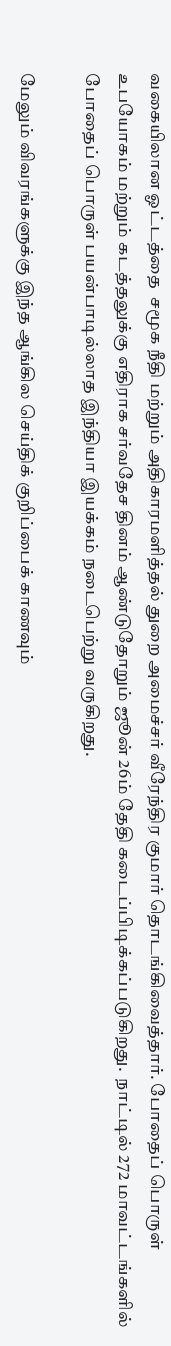வகையிலான ஓட்டத்தை  சமூக நீதி மற்றும் அதிகாரமளித்தல் துறை அமைச்சர் வீரேந்திர குமார் தொடங்கிவைத்தார். போதைப் பொருள் உபயோகம் மற்றும் கடத்தலுக்கு எதிராக சர்வதேச தினம் ஆண்டுதோறும் ஜூன் 26ம் தேதி கடைப்பிடிக்கப்படுகிறது.  நாட்டில் 272 மாவட்டங்களில் போதைப் பொருள் பயன்பாடில்லாத இந்தியா இயக்கம் நடைபெற்று வருகிறது.

மேலும் விவரங்களுக்கு இந்த ஆங்கில செய்திக் குறிப்பைக் காணவும்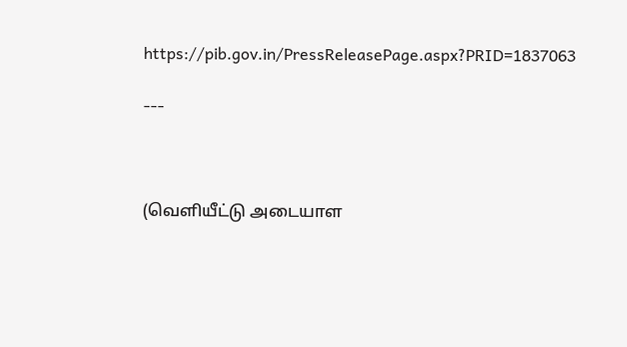https://pib.gov.in/PressReleasePage.aspx?PRID=1837063

---



(வெளியீட்டு அடையாள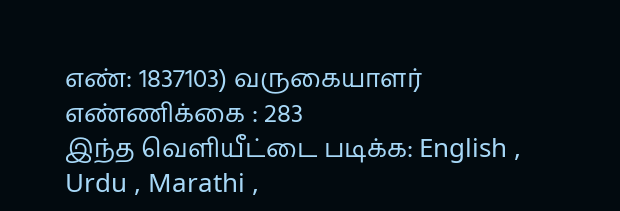எண்: 1837103) வருகையாளர் எண்ணிக்கை : 283
இந்த வெளியீட்டை படிக்க: English , Urdu , Marathi ,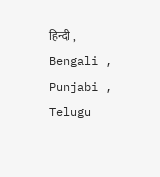हिन्दी , Bengali , Punjabi , Telugu